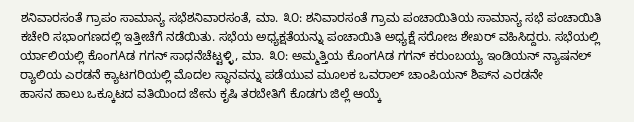ಶನಿವಾರಸಂತೆ ಗ್ರಾಪಂ ಸಾಮಾನ್ಯ ಸಭೆಶನಿವಾರಸಂತೆ, ಮಾ. ೩೦: ಶನಿವಾರಸಂತೆ ಗ್ರಾಮ ಪಂಚಾಯಿತಿಯ ಸಾಮಾನ್ಯ ಸಭೆ ಪಂಚಾಯಿತಿ ಕಚೇರಿ ಸಭಾಂಗಣದಲ್ಲಿ ಇತ್ತೀಚೆಗೆ ನಡೆಯಿತು. ಸಭೆಯ ಅಧ್ಯಕ್ಷತೆಯನ್ನು ಪಂಚಾಯಿತಿ ಅಧ್ಯಕ್ಷೆ ಸರೋಜ ಶೇಖರ್ ವಹಿಸಿದ್ದರು. ಸಭೆಯಲ್ಲಿ
ರ್ಯಾಲಿಯಲ್ಲಿ ಕೊಂಗAಡ ಗಗನ್ ಸಾಧನೆಚೆಟ್ಟಳ್ಳಿ, ಮಾ. ೩೦: ಅಮ್ಮತ್ತಿಯ ಕೊಂಗAಡ ಗಗನ್ ಕರುಂಬಯ್ಯ ಇಂಡಿಯನ್ ನ್ಯಾಷನಲ್ ರ‍್ಯಾಲಿಯ ಎರಡನೆ ಕ್ಯಾಟಗರಿಯಲ್ಲಿ ಮೊದಲ ಸ್ಥಾನವನ್ನು ಪಡೆಯುವ ಮೂಲಕ ಒವರಾಲ್ ಚಾಂಪಿಯನ್ ಶಿಪ್‌ನ ಎರಡನೇ
ಹಾಸನ ಹಾಲು ಒಕ್ಕೂಟದ ವತಿಯಿಂದ ಜೇನು ಕೃಷಿ ತರಬೇತಿಗೆ ಕೊಡಗು ಜಿಲ್ಲೆ ಆಯ್ಕೆ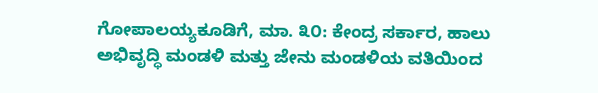ಗೋಪಾಲಯ್ಯಕೂಡಿಗೆ, ಮಾ. ೩೦: ಕೇಂದ್ರ ಸರ್ಕಾರ, ಹಾಲು ಅಭಿವೃದ್ಧಿ ಮಂಡಳಿ ಮತ್ತು ಜೇನು ಮಂಡಳಿಯ ವತಿಯಿಂದ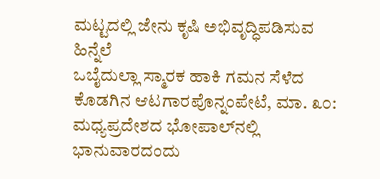ಮಟ್ಟದಲ್ಲಿ ಜೇನು ಕೃಷಿ ಅಭಿವೃದ್ಧಿಪಡಿಸುವ ಹಿನ್ನೆಲೆ
ಒಬೈದುಲ್ಲಾ ಸ್ಮಾರಕ ಹಾಕಿ ಗಮನ ಸೆಳೆದ ಕೊಡಗಿನ ಆಟಗಾರಪೊನ್ನಂಪೇಟೆ, ಮಾ. ೩೦: ಮಧ್ಯಪ್ರದೇಶದ ಭೋಪಾಲ್‌ನಲ್ಲಿ ಭಾನುವಾರದಂದು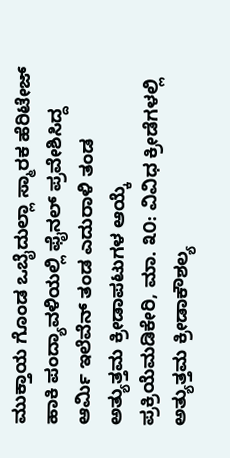ಮುಕ್ತಾಯ ಗೊಂಡ ಒಬೈದುಲ್ಲಾ ಸ್ಮಾರಕ ಹೆರಿಟೇಜ್ ಹಾಕಿ ಪಂದ್ಯಾವಳಿಯಲ್ಲಿ ಫೈನಲ್ ಪ್ರವೇಶಿಸಿದ್ದ ಆರ್ಮಿ ಇಲೆವೆನ್ ತಂಡ ಎದುರಾಳಿ ತಂಡ
ಅತ್ಯುತ್ತಮ ಕ್ರೀಡಾಪಟುಗಳ ಆಯ್ಕೆ ಪ್ರಕ್ರಿಯೆಮಡಿಕೇರಿ, ಮಾ. ೩೦: ವಿವಿಧ ಕ್ರೀಡೆಗಳಲ್ಲಿ ಅತ್ಯುತ್ತಮ ಕ್ರೀಡಾಕೌಶಲ್ಯ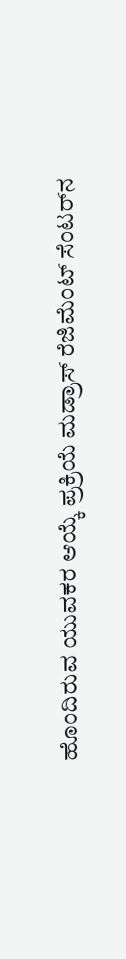ಹೊಂದಿರುವ ಯುವಕರ ಆಯ್ಕೆ ಪ್ರಕ್ರಿಯೆ ಮಡ್ರಾಸ್ ರೆಜಿಮೆಂಟ್ ಸೆಂಟರ್‌ನ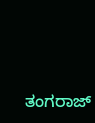ತಂಗರಾಜ್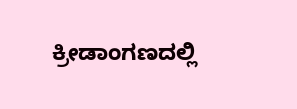ಕ್ರೀಡಾಂಗಣದಲ್ಲಿ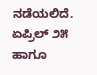ನಡೆಯಲಿದೆ. ಏಪ್ರಿಲ್ ೨೫ ಹಾಗೂ